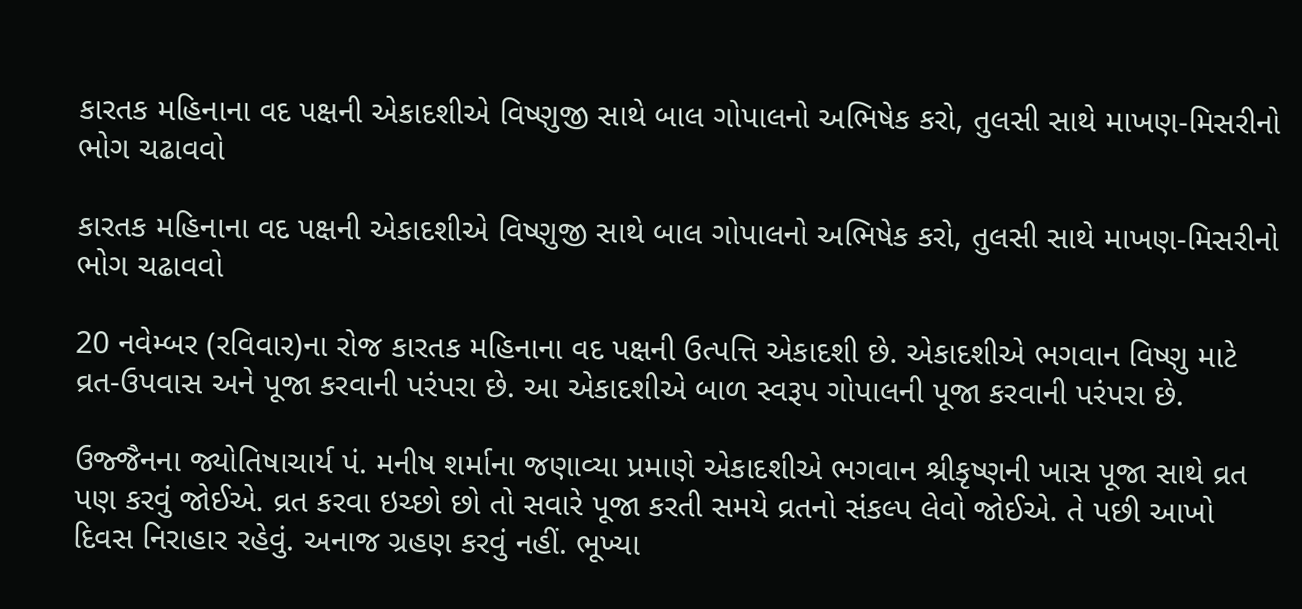કારતક મહિનાના વદ પક્ષની એકાદશીએ વિષ્ણુજી સાથે બાલ ગોપાલનો અભિષેક કરો, તુલસી સાથે માખણ-મિસરીનો ભોગ ચઢાવવો

કારતક મહિનાના વદ પક્ષની એકાદશીએ વિષ્ણુજી સાથે બાલ ગોપાલનો અભિષેક કરો, તુલસી સાથે માખણ-મિસરીનો ભોગ ચઢાવવો

20 નવેમ્બર (રવિવાર)ના રોજ કારતક મહિનાના વદ પક્ષની ઉત્પત્તિ એકાદશી છે. એકાદશીએ ભગવાન વિષ્ણુ માટે વ્રત-ઉપવાસ અને પૂજા કરવાની પરંપરા છે. આ એકાદશીએ બાળ સ્વરૂપ ગોપાલની પૂજા કરવાની પરંપરા છે.

ઉજ્જૈનના જ્યોતિષાચાર્ય પં. મનીષ શર્માના જણાવ્યા પ્રમાણે એકાદશીએ ભગવાન શ્રીકૃષ્ણની ખાસ પૂજા સાથે વ્રત પણ કરવું જોઈએ. વ્રત કરવા ઇચ્છો છો તો સવારે પૂજા કરતી સમયે વ્રતનો સંકલ્પ લેવો જોઈએ. તે પછી આખો દિવસ નિરાહાર રહેવું. અનાજ ગ્રહણ કરવું નહીં. ભૂખ્યા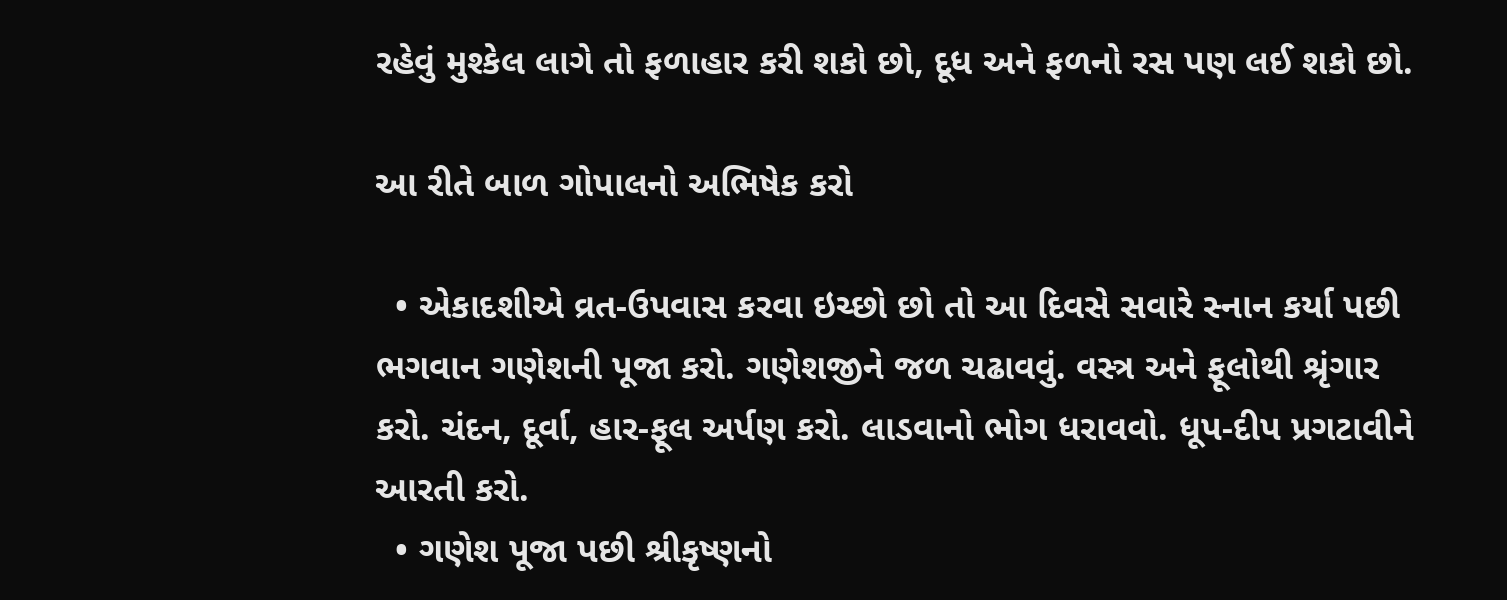રહેવું મુશ્કેલ લાગે તો ફળાહાર કરી શકો છો, દૂધ અને ફળનો રસ પણ લઈ શકો છો.

આ રીતે બાળ ગોપાલનો અભિષેક કરો

  • એકાદશીએ વ્રત-ઉપવાસ કરવા ઇચ્છો છો તો આ દિવસે સવારે સ્નાન કર્યા પછી ભગવાન ગણેશની પૂજા કરો. ગણેશજીને જળ ચઢાવવું. વસ્ત્ર અને ફૂલોથી શ્રૃંગાર કરો. ચંદન, દૂર્વા, હાર-ફૂલ અર્પણ કરો. લાડવાનો ભોગ ધરાવવો. ધૂપ-દીપ પ્રગટાવીને આરતી કરો.
  • ગણેશ પૂજા પછી શ્રીકૃષ્ણનો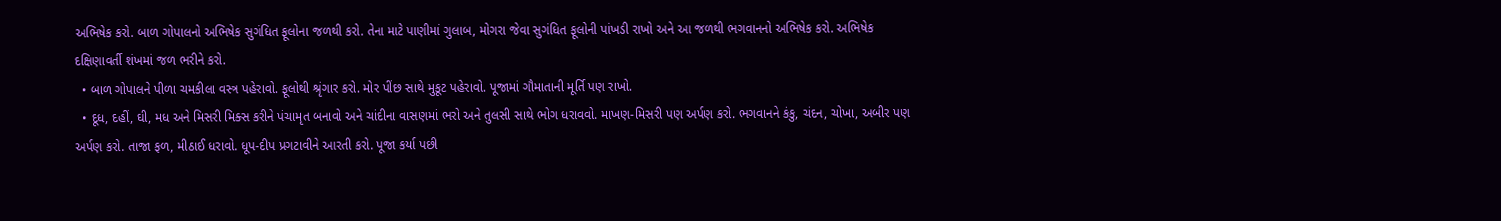અભિષેક કરો. બાળ ગોપાલનો અભિષેક સુગંધિત ફૂલોના જળથી કરો. તેના માટે પાણીમાં ગુલાબ, મોગરા જેવા સુગંધિત ફૂલોની પાંખડી રાખો અને આ જળથી ભગવાનનો અભિષેક કરો. અભિષેક દક્ષિણાવર્તી શંખમાં જળ ભરીને કરો.
  • બાળ ગોપાલને પીળા ચમકીલા વસ્ત્ર પહેરાવો. ફૂલોથી શ્રૃંગાર કરો. મોર પીંછ સાથે મુકૂટ પહેરાવો. પૂજામાં ગૌમાતાની મૂર્તિ પણ રાખો.
  • દૂધ, દહીં, ઘી, મધ અને મિસરી મિક્સ કરીને પંચામૃત બનાવો અને ચાંદીના વાસણમાં ભરો અને તુલસી સાથે ભોગ ધરાવવો. માખણ-મિસરી પણ અર્પણ કરો. ભગવાનને કંકુ, ચંદન, ચોખા, અબીર પણ અર્પણ કરો. તાજા ફળ, મીઠાઈ ધરાવો. ધૂપ-દીપ પ્રગટાવીને આરતી કરો. પૂજા કર્યા પછી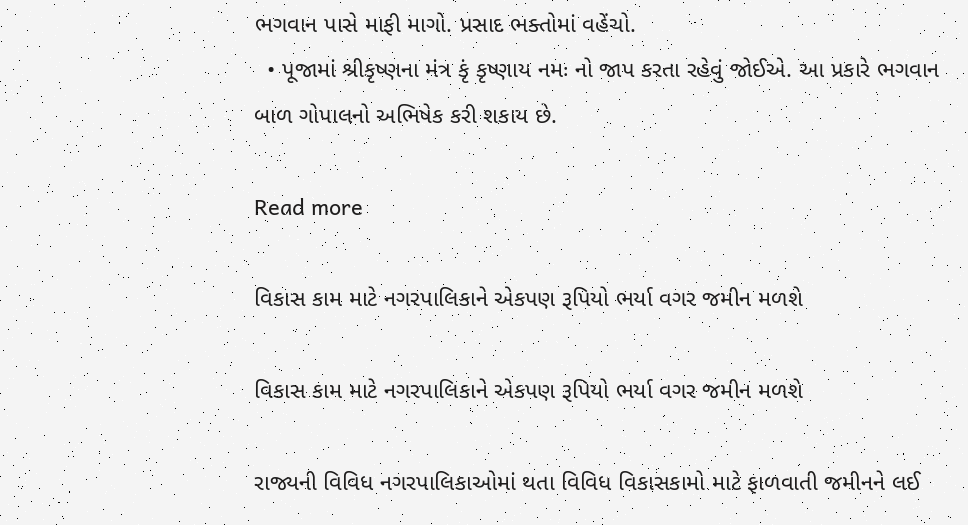ભગવાન પાસે માફી માગો. પ્રસાદ ભક્તોમાં વહેંચો.
  • પૂજામાં શ્રીકૃષ્ણના મંત્ર કૃં કૃષ્ણાય નમઃ નો જાપ કરતા રહેવું જોઈએ. આ પ્રકારે ભગવાન બાળ ગોપાલનો અભિષેક કરી શકાય છે.

Read more

વિકાસ કામ માટે નગરપાલિકાને એકપણ રૂપિયો ભર્યા વગર જમીન મળશે

વિકાસ કામ માટે નગરપાલિકાને એકપણ રૂપિયો ભર્યા વગર જમીન મળશે

રાજ્યની વિવિધ નગરપાલિકાઓમાં થતા વિવિધ વિકાસકામો માટે ફાળવાતી જમીનને લઈ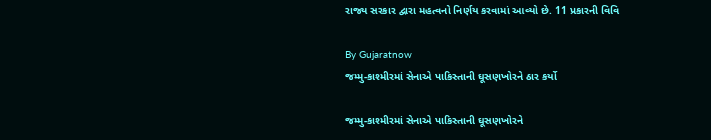રાજ્ય સરકાર દ્વારા મહત્વનો નિર્ણય કરવામાં આવ્યો છે. 11 પ્રકારની વિવિ

By Gujaratnow
જમ્મુ-કાશ્મીરમાં સેનાએ પાકિસ્તાની ઘૂસણખોરને ઠાર કર્યો

જમ્મુ-કાશ્મીરમાં સેનાએ પાકિસ્તાની ઘૂસણખોરને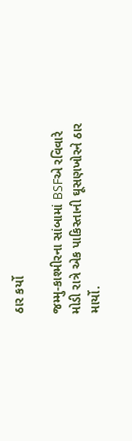ઠાર કર્યો

જમ્મુ-કાશ્મીરના સાંબામાં BSFએ રવિવારે મોડી રાત્રે એક પાકિસ્તાની ઘૂસણખોરને ઠાર માર્યો.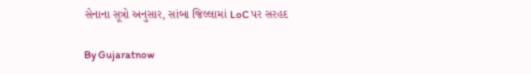સેનાના સૂત્રો અનુસાર, સાંબા જિલ્લામાં LoC પર સરહદ

By Gujaratnow